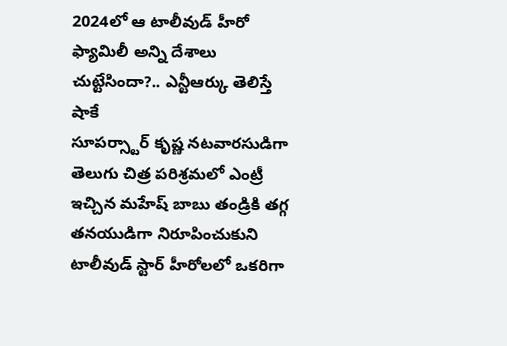2024లో ఆ టాలీవుడ్ హీరో ఫ్యామిలీ అన్ని దేశాలు చుట్టేసిందా?.. ఎన్టీఆర్కు తెలిస్తే షాకే
సూపర్స్టార్ కృష్ణ నటవారసుడిగా తెలుగు చిత్ర పరిశ్రమలో ఎంట్రీ ఇచ్చిన మహేష్ బాబు తండ్రికి తగ్గ తనయుడిగా నిరూపించుకుని టాలీవుడ్ స్టార్ హీరోలలో ఒకరిగా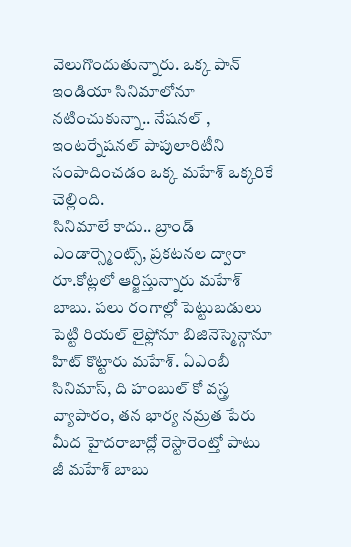వెలుగొందుతున్నారు. ఒక్క పాన్ ఇండియా సినిమాలోనూ నటించుకున్నా.. నేషనల్ , ఇంటర్నేషనల్ పాపులారిటీని సంపాదించడం ఒక్క మహేశ్ ఒక్కరికే చెల్లింది.
సినిమాలే కాదు.. బ్రాండ్ ఎండార్స్మెంట్స్, ప్రకటనల ద్వారా రూ.కోట్లలో ఆర్జిస్తున్నారు మహేశ్ బాబు. పలు రంగాల్లో పెట్టుబడులు పెట్టి రియల్ లైఫ్లోనూ బిజినెస్మెన్గానూ హిట్ కొట్టారు మహేశ్. ఏఎంబీ సినిమాస్, ది హంబుల్ కో వస్త్ర వ్యాపారం, తన భార్య నమ్రత పేరు మీద హైదరాబాద్లో రెస్టారెంట్తో పాటు జీ మహేశ్ బాబు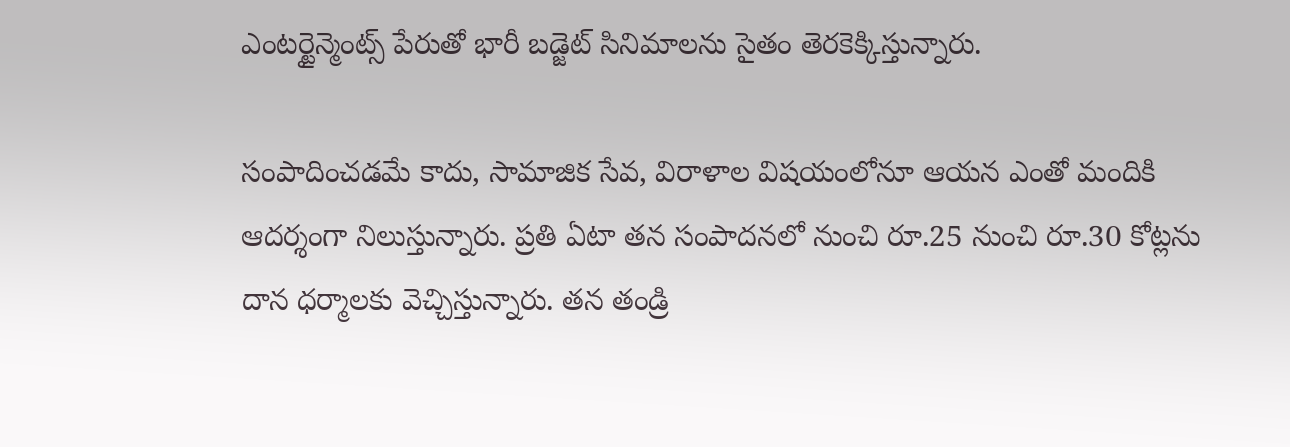ఎంటర్టైన్మెంట్స్ పేరుతో భారీ బడ్జెట్ సినిమాలను సైతం తెరకెక్కిస్తున్నారు.

సంపాదించడమే కాదు, సామాజిక సేవ, విరాళాల విషయంలోనూ ఆయన ఎంతో మందికి ఆదర్శంగా నిలుస్తున్నారు. ప్రతి ఏటా తన సంపాదనలో నుంచి రూ.25 నుంచి రూ.30 కోట్లను దాన ధర్మాలకు వెచ్చిస్తున్నారు. తన తండ్రి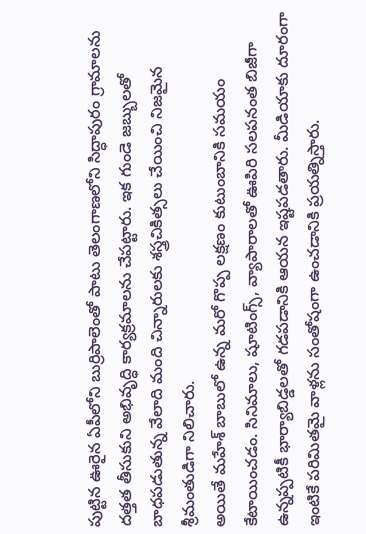పుట్టిన ఊరైన ఏపీలోని బుర్రిపాలెంతో పాటు తెలంగాణలోని సిద్ధాపురం గ్రామాలను దత్తత తీసుకుని అభివృద్ధి కార్యక్రమాలను చేపట్టారు. ఇక గుండె జబ్బులతో బాధపడుతున్న వేలాది మంది చిన్నారులకు శస్త్రచికిత్సలు చేయించి నిజమైన శ్రీమంతుడిగా నిలిచారు.
అయితే మహేశ్ బాబులో ఉన్న మరో గొప్ప లక్షణం కుటుంబానికి సమయం కేటాయించడం. సినిమాలు, షూటింగ్స్, వ్యాపారాలతో ఊపిరి సలపనంత బిజీగా ఉన్నప్పటికీ భార్యాబిడ్డలతో గడపడానికి ఆయన ఇష్టపడతారు. మీడియాకు దూరంగా ఇంటికే పరిమితమై వాళ్లను సంతోషంగా ఉంచడానికి ప్రయత్నిస్తారు.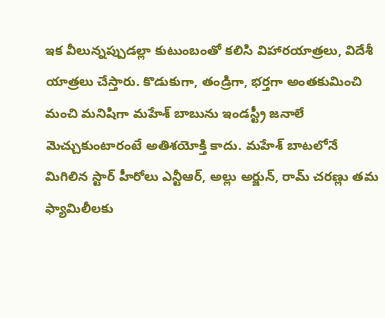ఇక వీలున్నప్పుడల్లా కుటుంబంతో కలిసి విహారయాత్రలు, విదేశీ యాత్రలు చేస్తారు. కొడుకుగా, తండ్రిగా, భర్తగా అంతకుమించి మంచి మనిషిగా మహేశ్ బాబును ఇండస్ట్రీ జనాలే మెచ్చుకుంటారంటే అతిశయోక్తి కాదు. మహేశ్ బాటలోనే మిగిలిన స్టార్ హీరోలు ఎన్టీఆర్, అల్లు అర్జున్, రామ్ చరణ్లు తమ ఫ్యామిలీలకు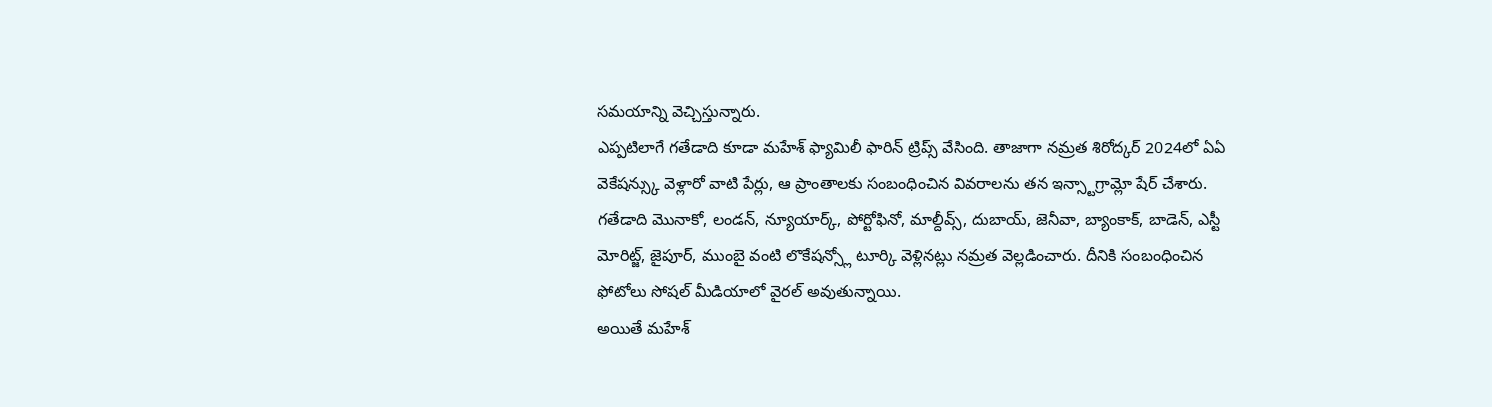సమయాన్ని వెచ్చిస్తున్నారు.
ఎప్పటిలాగే గతేడాది కూడా మహేశ్ ఫ్యామిలీ ఫారిన్ ట్రిప్స్ వేసింది. తాజాగా నమ్రత శిరోద్కర్ 2024లో ఏఏ వెకేషన్స్కు వెళ్లారో వాటి పేర్లు, ఆ ప్రాంతాలకు సంబంధించిన వివరాలను తన ఇన్స్టాగ్రామ్లో షేర్ చేశారు. గతేడాది మొనాకో, లండన్, న్యూయార్క్, పోర్టోఫినో, మాల్దీవ్స్, దుబాయ్, జెనీవా, బ్యాంకాక్, బాడెన్, ఎస్టీ మోరిట్జ్, జైపూర్, ముంబై వంటి లొకేషన్స్లో టూర్కి వెళ్లినట్లు నమ్రత వెల్లడించారు. దీనికి సంబంధించిన ఫోటోలు సోషల్ మీడియాలో వైరల్ అవుతున్నాయి.
అయితే మహేశ్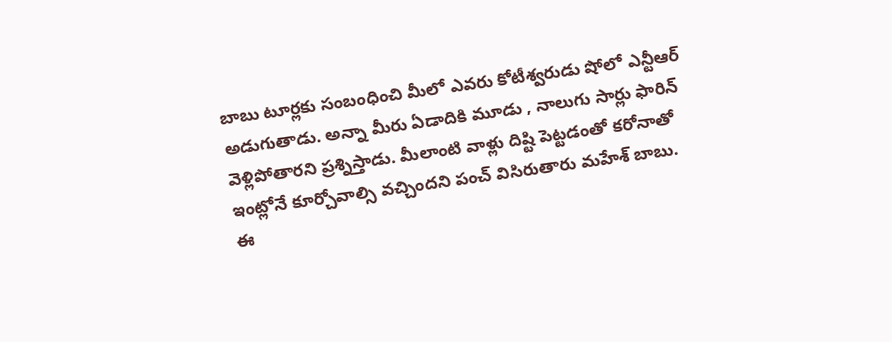బాబు టూర్లకు సంబంధించి మీలో ఎవరు కోటీశ్వరుడు షోలో ఎన్టీఆర్ అడుగుతాడు. అన్నా మీరు ఏడాదికి మూడు , నాలుగు సార్లు ఫారిన్ వెళ్లిపోతారని ప్రశ్నిస్తాడు. మీలాంటి వాళ్లు దిష్టి పెట్టడంతో కరోనాతో ఇంట్లోనే కూర్చోవాల్సి వచ్చిందని పంచ్ విసిరుతారు మహేశ్ బాబు. ఈ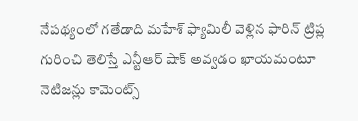నేపథ్యంలో గతేడాది మహేశ్ ఫ్యామిలీ వెళ్లిన ఫారిన్ ట్రిప్ల గురించి తెలిస్తే ఎన్టీఆర్ షాక్ అవ్వడం ఖాయమంటూ నెటిజన్లు కామెంట్స్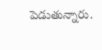పెడుతున్నారు.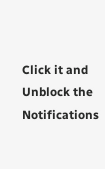Click it and Unblock the Notifications